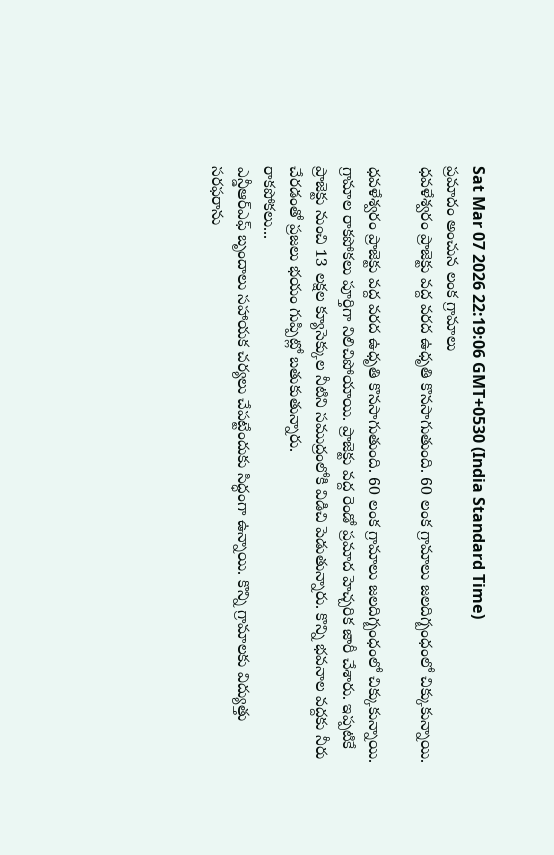Sat Mar 07 2026 22:19:06 GMT+0530 (India Standard Time)
ప్రమాదం అంచున లంక గ్రామాలు
ధవళేశ్వరం ప్రాజెక్టు వద్ద వరద ఉధృతి కొనసాగుతుంది. 60 లంక గ్రామాలు జలదిగ్బంధంలో చిక్కుకున్నాయి.

ధవళేశ్వరం ప్రాజెక్టు వద్ద వరద ఉధృతి కొనసాగుతుంది. 60 లంక గ్రామాలు జలదిగ్బంధంలో చిక్కుకున్నాయి. గ్రామాల రాకపోకలు పూర్తిగా నిలిచిపోయాయి. ప్రాజెక్టు వద్ద రెండో ప్రమాద హెచ్చరిక జారీ చేశారు. ఇప్పటికే ప్రాజెక్టు నుంచి 13 లక్షల క్యూసెక్కుల నీటిని సముద్రంలోకి విడిచి పెడుతున్నారు. కొన్ని భవనాల వద్దకు నీరు చేరడంతో ప్రజలు భయం గుప్పిట్లో బతుకుతున్నారు.
రాకపోకలు...
ఎన్డీఆర్ఎఫ్ బృందాలు సహాయక చర్యలు చేపట్టేందుకు సిద్ధంగా ఉన్నాయి. కొన్ని గ్రామాలకు విద్యుత్తు సరఫరాను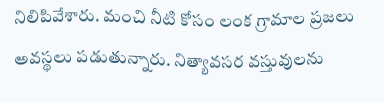నిలిపివేశారు. మంచి నీటి కోసం లంక గ్రామాల ప్రజలు అవస్థలు పడుతున్నారు. నిత్యావసర వస్తువులను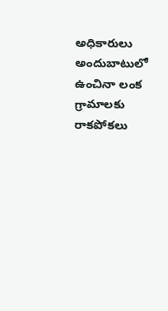అధికారులు అందుబాటులో ఉంచినా లంక గ్రామాలకు రాకపోకలు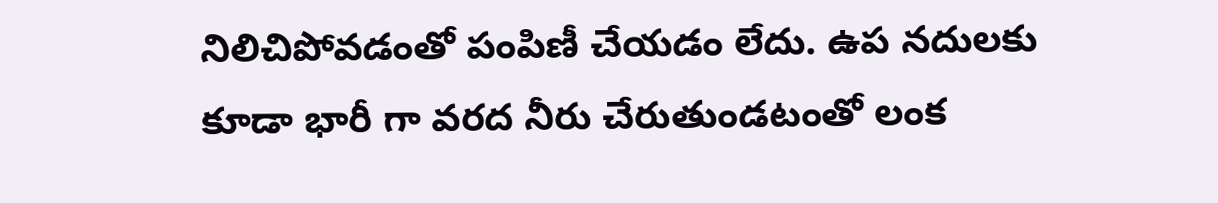నిలిచిపోవడంతో పంపిణీ చేయడం లేదు. ఉప నదులకు కూడా భారీ గా వరద నీరు చేరుతుండటంతో లంక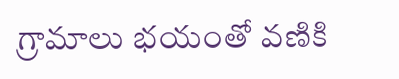గ్రామాలు భయంతో వణికి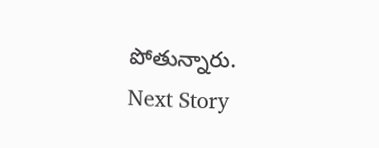పోతున్నారు.
Next Story